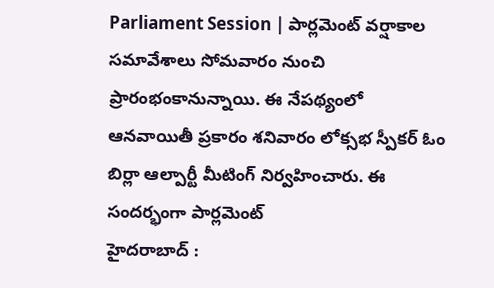Parliament Session | పార్లమెంట్ వర్షాకాల సమావేశాలు సోమవారం నుంచి ప్రారంభంకానున్నాయి. ఈ నేపథ్యంలో ఆనవాయితీ ప్రకారం శనివారం లోక్సభ స్పీకర్ ఓం బిర్లా ఆల్పార్టీ మీటింగ్ నిర్వహించారు. ఈ సందర్భంగా పార్లమెంట్
హైదరాబాద్ :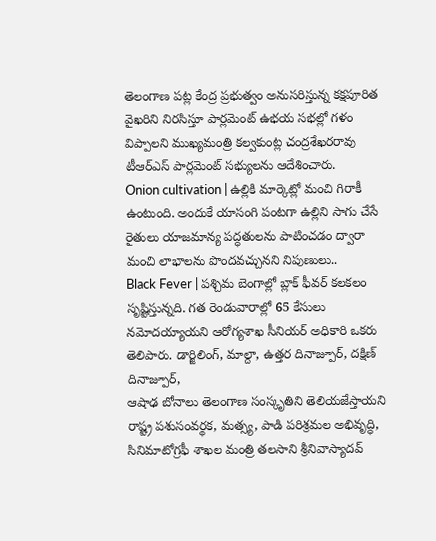తెలంగాణ పట్ల కేంద్ర ప్రభుత్వం అనుసరిస్తున్న కక్షపూరిత వైఖరిని నిరసిస్తూ పార్లమెంట్ ఉభయ సభల్లో గళం విప్పాలని ముఖ్యమంత్రి కల్వకుంట్ల చంద్రశేఖరరావు టీఆర్ఎస్ పార్లమెంట్ సభ్యులను ఆదేశించారు.
Onion cultivation | ఉల్లికి మార్కెట్లో మంచి గిరాకీ ఉంటుంది. అందుకే యాసంగి పంటగా ఉల్లిని సాగు చేసే రైతులు యాజమాన్య పద్ధతులను పాటించడం ద్వారా మంచి లాభాలను పొందవచ్చునని నిపుణులు..
Black Fever | పశ్చిమ బెంగాల్లో బ్లాక్ ఫీవర్ కలకలం సృష్టిస్తున్నది. గత రెండువారాల్లో 65 కేసులు నమోదయ్యాయని ఆరోగ్యశాఖ సీనియర్ అధికారి ఒకరు తెలిపారు. డార్జిలింగ్, మాల్దా, ఉత్తర దినాజ్పూర్, దక్షిణ్ దినాజ్పూర్,
ఆషాఢ బోనాలు తెలంగాణ సంస్కృతిని తెలియజేస్తాయని రాష్ట్ర పశుసంవర్థక, మత్స్య, పాడి పరిశ్రమల అభివృద్ధి, సినిమాటోగ్రఫీ శాఖల మంత్రి తలసాని శ్రీనివాస్యాదవ్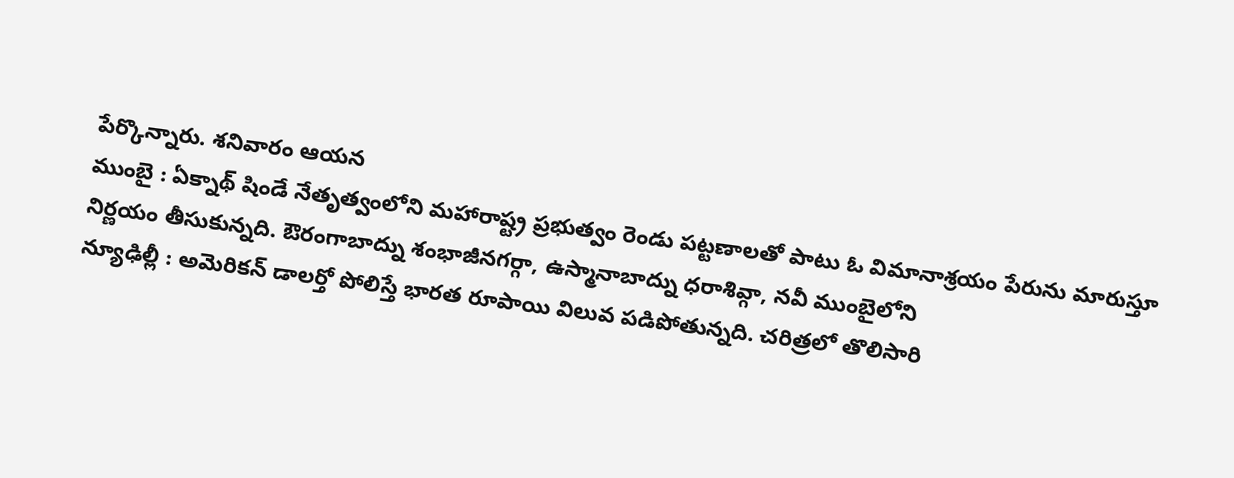పేర్కొన్నారు. శనివారం ఆయన
ముంబై : ఏక్నాథ్ షిండే నేతృత్వంలోని మహారాష్ట్ర ప్రభుత్వం రెండు పట్టణాలతో పాటు ఓ విమానాశ్రయం పేరును మారుస్తూ నిర్ణయం తీసుకున్నది. ఔరంగాబాద్ను శంభాజీనగర్గా, ఉస్మానాబాద్ను ధరాశివ్గా, నవీ ముంబైలోని
న్యూఢిల్లీ : అమెరికన్ డాలర్తో పోలిస్తే భారత రూపాయి విలువ పడిపోతున్నది. చరిత్రలో తొలిసారి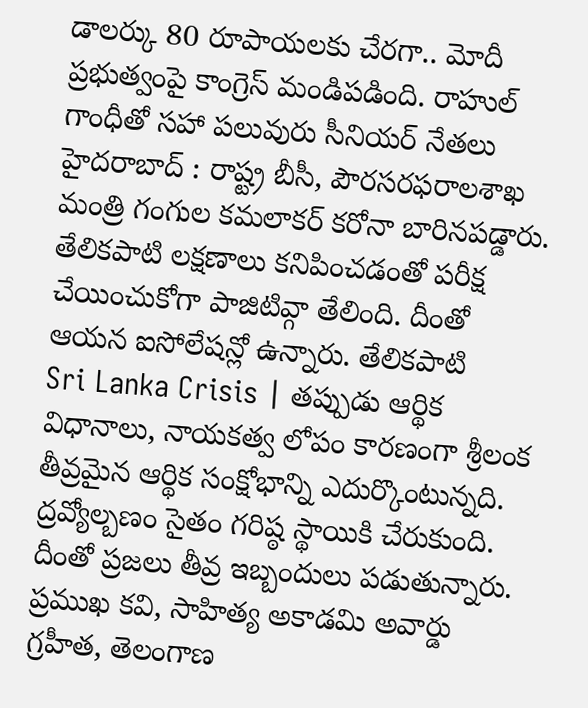డాలర్కు 80 రూపాయలకు చేరగా.. మోదీ ప్రభుత్వంపై కాంగ్రెస్ మండిపడింది. రాహుల్ గాంధీతో సహా పలువురు సీనియర్ నేతలు
హైదరాబాద్ : రాష్ట్ర బీసీ, పౌరసరఫరాలశాఖ మంత్రి గంగుల కమలాకర్ కరోనా బారినపడ్డారు. తేలికపాటి లక్షణాలు కనిపించడంతో పరీక్ష చేయించుకోగా పాజిటివ్గా తేలింది. దీంతో ఆయన ఐసోలేషన్లో ఉన్నారు. తేలికపాటి
Sri Lanka Crisis | తప్పుడు ఆర్థిక విధానాలు, నాయకత్వ లోపం కారణంగా శ్రీలంక తీవ్రమైన ఆర్థిక సంక్షోభాన్ని ఎదుర్కొంటున్నది. ద్రవ్యోల్బణం సైతం గరిష్ఠ స్థాయికి చేరుకుంది. దీంతో ప్రజలు తీవ్ర ఇబ్బందులు పడుతున్నారు.
ప్రముఖ కవి, సాహిత్య అకాడమి అవార్డు గ్రహీత, తెలంగాణ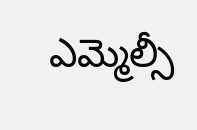ఎమ్మెల్సీ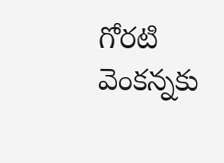గోరటి వెంకన్నకు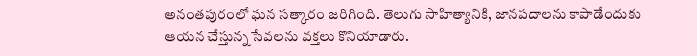అనంతపురంలో ఘన సత్కారం జరిగింది. తెలుగు సాహిత్యానికి, జానపదాలను కాపాడేందుకు ఆయన చేస్తున్న సేవలను వక్తలు కొనియాడారు.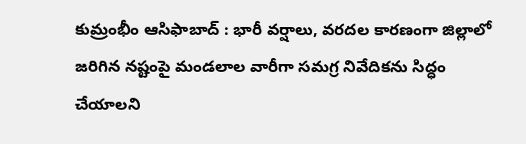కుమ్రంభీం ఆసిఫాబాద్ : భారీ వర్షాలు, వరదల కారణంగా జిల్లాలో జరిగిన నష్టంపై మండలాల వారీగా సమగ్ర నివేదికను సిద్ధం చేయాలని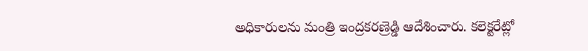అధికారులను మంత్రి ఇంద్రకరణ్రెడ్డి ఆదేశించారు. కలెక్టరేట్లో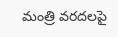మంత్రి వరదలపై